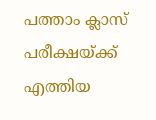പത്താം ക്ലാസ് പരീക്ഷയ്ക്ക് എത്തിയ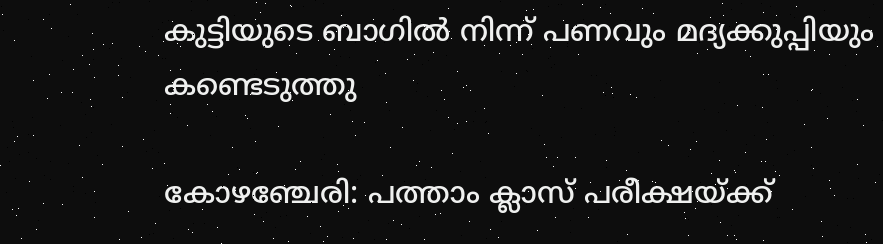കുട്ടിയുടെ ബാഗില്‍ നിന്ന് പണവും മദ്യക്കുപ്പിയും കണ്ടെടുത്തു

കോഴഞ്ചേരി: പത്താം ക്ലാസ് പരീക്ഷയ്ക്ക്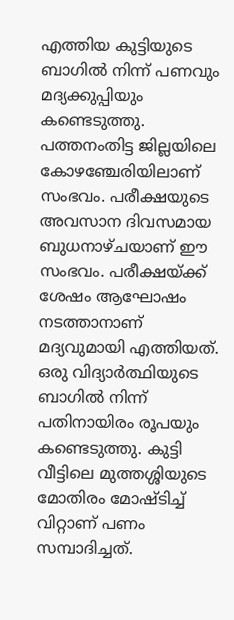എത്തിയ കുട്ടിയുടെ ബാഗില്‍ നിന്ന് പണവും മദ്യക്കുപ്പിയും കണ്ടെടുത്തു. പത്തനംതിട്ട ജില്ലയിലെ കോഴഞ്ചേരിയിലാണ് സംഭവം. പരീക്ഷയുടെ അവസാന ദിവസമായ ബുധനാഴ്ചയാണ് ഈ സംഭവം. പരീക്ഷയ്ക്ക് ശേഷം ആഘോഷം നടത്താനാണ് മദ്യവുമായി എത്തിയത്. ഒരു വിദ്യാര്‍ത്ഥിയുടെ ബാഗില്‍ നിന്ന് പതിനായിരം രൂപയും കണ്ടെടുത്തു. കുട്ടി വീട്ടിലെ മുത്തശ്ശിയുടെ മോതിരം മോഷ്ടിച്ച് വിറ്റാണ് പണം സമ്പാദിച്ചത്.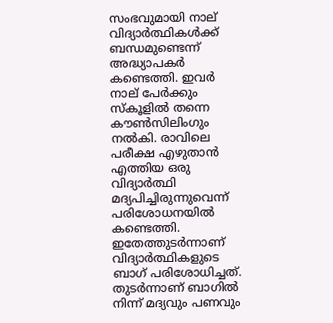സംഭവുമായി നാല് വിദ്യാര്‍ത്ഥികള്‍ക്ക് ബന്ധമുണ്ടെന്ന് അദ്ധ്യാപകര്‍ കണ്ടെത്തി. ഇവര്‍ നാല് പേര്‍ക്കും സ്‌കൂളില്‍ തന്നെ കൗണ്‍സിലിംഗും നല്‍കി. രാവിലെ പരീക്ഷ എഴുതാന്‍ എത്തിയ ഒരു വിദ്യാര്‍ത്ഥി മദ്യപിച്ചിരുന്നുവെന്ന് പരിശോധനയില്‍ കണ്ടെത്തി. ഇതേത്തുടര്‍ന്നാണ് വിദ്യാര്‍ത്ഥികളുടെ ബാഗ് പരിശോധിച്ചത്. തുടര്‍ന്നാണ് ബാഗില്‍ നിന്ന് മദ്യവും പണവും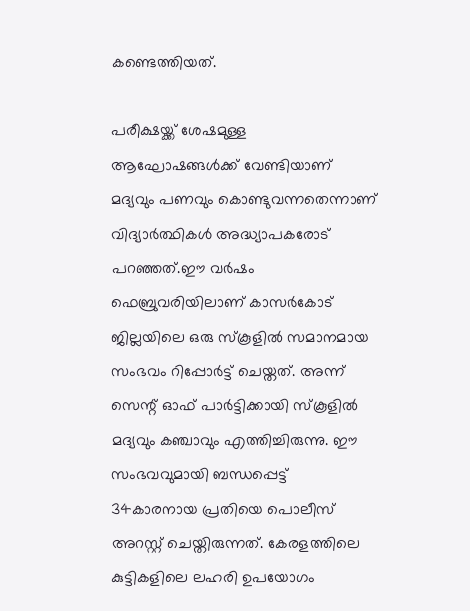കണ്ടെത്തിയത്.

പരീക്ഷയ്ക്ക് ശേഷമുള്ള ആഘോഷങ്ങള്‍ക്ക് വേണ്ടിയാണ് മദ്യവും പണവും കൊണ്ടുവന്നതെന്നാണ് വിദ്യാര്‍ത്ഥികള്‍ അദ്ധ്യാപകരോട് പറഞ്ഞത്.ഈ വര്‍ഷം ഫെബ്രുവരിയിലാണ് കാസര്‍കോട് ജില്ലയിലെ ഒരു സ്‌കൂളില്‍ സമാനമായ സംഭവം റിപ്പോര്‍ട്ട് ചെയ്തത്. അന്ന് സെന്റ് ഓഫ് പാര്‍ട്ടിക്കായി സ്‌കൂളില്‍ മദ്യവും കഞ്ചാവും എത്തിച്ചിരുന്നു. ഈ സംഭവവുമായി ബന്ധപ്പെട്ട് 34കാരനായ പ്രതിയെ പൊലീസ് അറസ്റ്റ് ചെയ്തിരുന്നത്. കേരളത്തിലെ കുട്ടികളിലെ ലഹരി ഉപയോഗം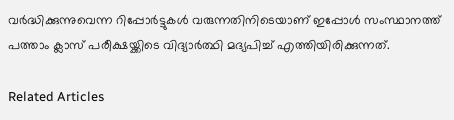വര്‍ദ്ധിക്കുന്നുവെന്ന റിപ്പോര്‍ട്ടുകള്‍ വരുന്നതിനിടെയാണ് ഇപ്പോള്‍ സംസ്ഥാനത്ത് പത്താം ക്ലാസ് പരീക്ഷയ്ക്കിടെ വിദ്യാര്‍ത്ഥി മദ്യപിച്ച് എത്തിയിരിക്കുന്നത്.

Related Articles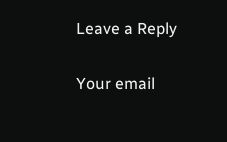Leave a Reply

Your email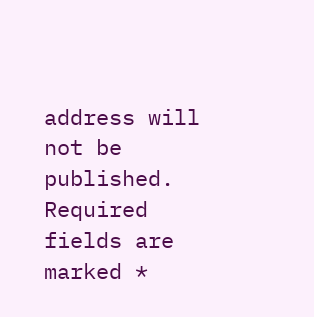address will not be published. Required fields are marked *